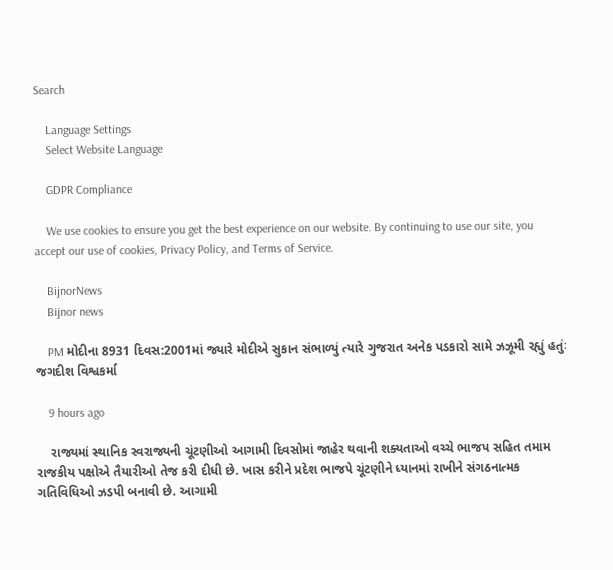Search

    Language Settings
    Select Website Language

    GDPR Compliance

    We use cookies to ensure you get the best experience on our website. By continuing to use our site, you accept our use of cookies, Privacy Policy, and Terms of Service.

    BijnorNews
    Bijnor news

    PM મોદીના 8931 દિવસ:2001માં જ્યારે મોદીએ સુકાન સંભાળ્યું ત્યારે ગુજરાત અનેક પડકારો સામે ઝઝૂમી રહ્યું હતુંઃ જગદીશ વિશ્વકર્મા

    9 hours ago

    રાજ્યમાં સ્થાનિક સ્વરાજ્યની ચૂંટણીઓ આગામી દિવસોમાં જાહેર થવાની શક્યતાઓ વચ્ચે ભાજપ સહિત તમામ રાજકીય પક્ષોએ તૈયારીઓ તેજ કરી દીધી છે. ખાસ કરીને પ્રદેશ ભાજપે ચૂંટણીને ધ્યાનમાં રાખીને સંગઠનાત્મક ગતિવિધિઓ ઝડપી બનાવી છે. આગામી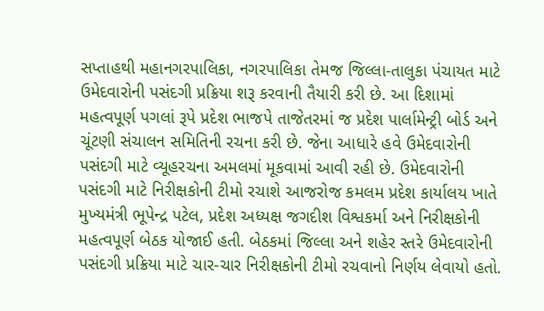સપ્તાહથી મહાનગરપાલિકા, નગરપાલિકા તેમજ જિલ્લા-તાલુકા પંચાયત માટે ઉમેદવારોની પસંદગી પ્રક્રિયા શરૂ કરવાની તૈયારી કરી છે. આ દિશામાં મહત્વપૂર્ણ પગલાં રૂપે પ્રદેશ ભાજપે તાજેતરમાં જ પ્રદેશ પાર્લામેન્ટ્રી બોર્ડ અને ચૂંટણી સંચાલન સમિતિની રચના કરી છે. જેના આધારે હવે ઉમેદવારોની પસંદગી માટે વ્યૂહરચના અમલમાં મૂકવામાં આવી રહી છે. ઉમેદવારોની પસંદગી માટે નિરીક્ષકોની ટીમો રચાશે આજરોજ કમલમ પ્રદેશ કાર્યાલય ખાતે મુખ્યમંત્રી ભૂપેન્દ્ર પટેલ, પ્રદેશ અધ્યક્ષ જગદીશ વિશ્વકર્મા અને નિરીક્ષકોની મહત્વપૂર્ણ બેઠક યોજાઈ હતી. બેઠકમાં જિલ્લા અને શહેર સ્તરે ઉમેદવારોની પસંદગી પ્રક્રિયા માટે ચાર-ચાર નિરીક્ષકોની ટીમો રચવાનો નિર્ણય લેવાયો હતો.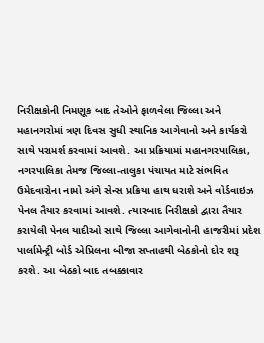નિરીક્ષકોની નિમણૂક બાદ તેઓને ફાળવેલા જિલ્લા અને મહાનગરોમાં ત્રણ દિવસ સુધી સ્થાનિક આગેવાનો અને કાર્યકરો સાથે પરામર્શ કરવામાં આવશે. આ પ્રક્રિયામાં મહાનગરપાલિકા, નગરપાલિકા તેમજ જિલ્લા-તાલુકા પંચાયત માટે સંભવિત ઉમેદવારોના નામો અંગે સેન્સ પ્રક્રિયા હાથ ધરાશે અને વોર્ડવાઇઝ પેનલ તૈયાર કરવામાં આવશે. ત્યારબાદ નિરીક્ષકો દ્વારા તૈયાર કરાયેલી પેનલ યાદીઓ સાથે જિલ્લા આગેવાનોની હાજરીમાં પ્રદેશ પાર્લામેન્ટ્રી બોર્ડ એપ્રિલના બીજા સપ્તાહથી બેઠકોનો દોર શરૂ કરશે. આ બેઠકો બાદ તબક્કાવાર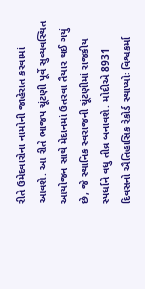રીતે ઉમેદવારોના નામોની જાહેરાત કરવામાં આવશે. આ રીતે ભાજપ ચૂંટણી પૂર્વે સુવ્યવસ્થિત આયોજન સાથે મેદાનમાં ઉતરવા તૈયાર થઈ ગયું છે, જે સ્થાનિક સ્વરાજની ચૂંટણીમાં રાજકીય સ્પર્ધાને વધુ તીવ્ર બનાવશે. મોદીએ 8931 દિવસનો ઐતિહાસિક રેકોર્ડ સ્થાપ્યોઃ વિશ્વકર્મા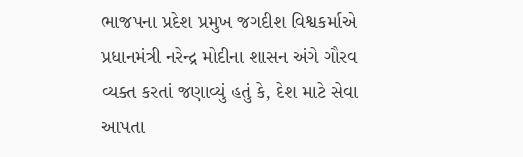ભાજપના પ્રદેશ પ્રમુખ જગદીશ વિશ્વકર્માએ પ્રધાનમંત્રી નરેન્દ્ર મોદીના શાસન અંગે ગૌરવ વ્યક્ત કરતાં જણાવ્યું હતું કે, દેશ માટે સેવા આપતા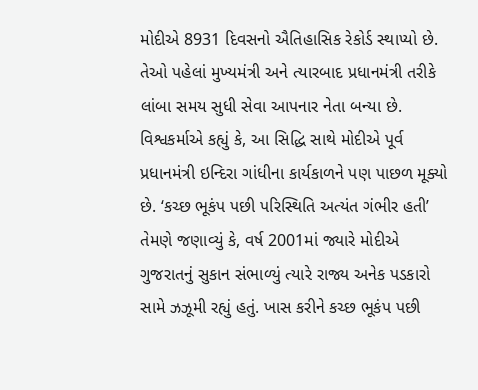મોદીએ 8931 દિવસનો ઐતિહાસિક રેકોર્ડ સ્થાપ્યો છે. તેઓ પહેલાં મુખ્યમંત્રી અને ત્યારબાદ પ્રધાનમંત્રી તરીકે લાંબા સમય સુધી સેવા આપનાર નેતા બન્યા છે. વિશ્વકર્માએ કહ્યું કે, આ સિદ્ધિ સાથે મોદીએ પૂર્વ પ્રધાનમંત્રી ઇન્દિરા ગાંધીના કાર્યકાળને પણ પાછળ મૂક્યો છે. ‘કચ્છ ભૂકંપ પછી પરિસ્થિતિ અત્યંત ગંભીર હતી’ તેમણે જણાવ્યું કે, વર્ષ 2001માં જ્યારે મોદીએ ગુજરાતનું સુકાન સંભાળ્યું ત્યારે રાજ્ય અનેક પડકારો સામે ઝઝૂમી રહ્યું હતું. ખાસ કરીને કચ્છ ભૂકંપ પછી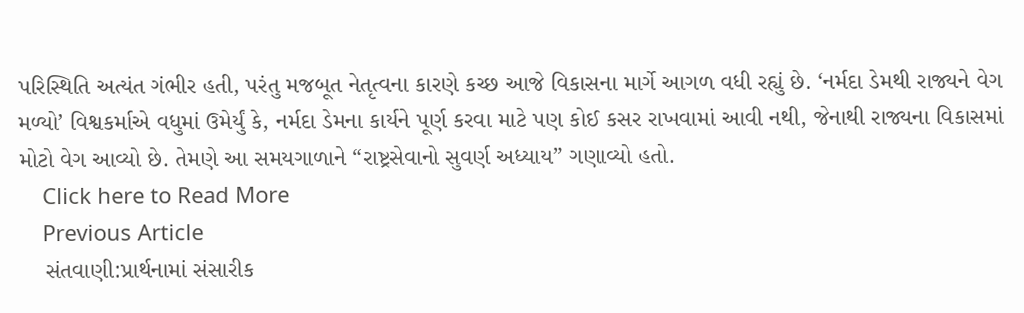પરિસ્થિતિ અત્યંત ગંભીર હતી, પરંતુ મજબૂત નેતૃત્વના કારણે કચ્છ આજે વિકાસના માર્ગે આગળ વધી રહ્યું છે. ‘નર્મદા ડેમથી રાજ્યને વેગ મળ્યો’ વિશ્વકર્માએ વધુમાં ઉમેર્યું કે, નર્મદા ડેમના કાર્યને પૂર્ણ કરવા માટે પણ કોઈ કસર રાખવામાં આવી નથી, જેનાથી રાજ્યના વિકાસમાં મોટો વેગ આવ્યો છે. તેમણે આ સમયગાળાને “રાષ્ટ્રસેવાનો સુવર્ણ અધ્યાય” ગણાવ્યો હતો.
    Click here to Read More
    Previous Article
    સંતવાણી:પ્રાર્થનામાં સંસારીક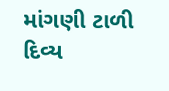માંગણી ટાળી દિવ્ય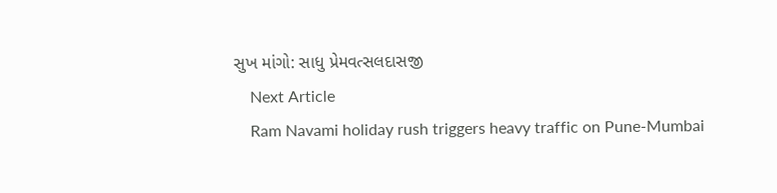સુખ માંગો: સાધુ પ્રેમવત્સલદાસજી
    Next Article
    Ram Navami holiday rush triggers heavy traffic on Pune-Mumbai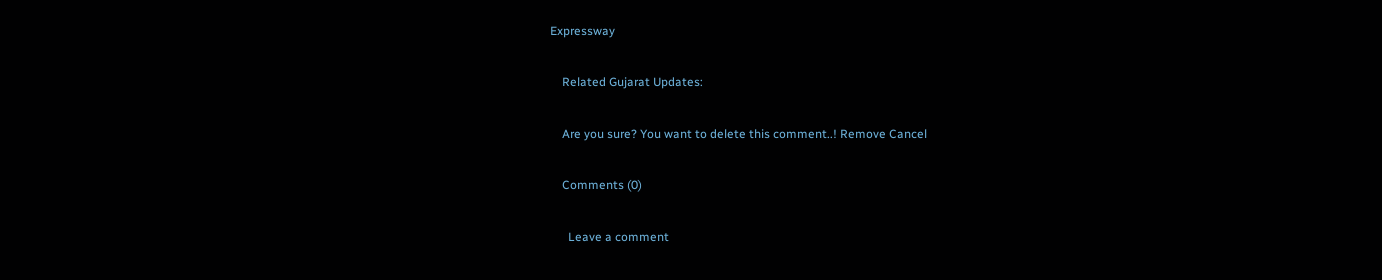Expressway

    Related Gujarat Updates:

    Are you sure? You want to delete this comment..! Remove Cancel

    Comments (0)

      Leave a comment